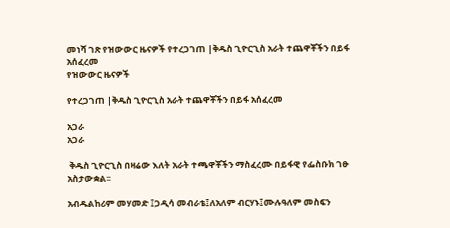መነሻ ገጽ የዝውውር ዜናዎች የተረጋገጠ |ቅዱስ ጊዮርጊስ አራት ተጨዋቾችን በይፋ አሰፈረመ
የዝውውር ዜናዎች

የተረጋገጠ |ቅዱስ ጊዮርጊስ አራት ተጨዋቾችን በይፋ አሰፈረመ

አጋራ
አጋራ

 ቅዱስ ጊዮርጊስ በዛሬው እለት አራት ተጫዋቾችን ማስፈረሙ በይፋዊ የፌስቡክ ገፁ አስታውቋል፡፡

አብዱልከሪም መሃመድ ፤ጋዲሳ መብራቴ፤ለአለም ብርሃኑ፤ሙሉዓለም መስፍን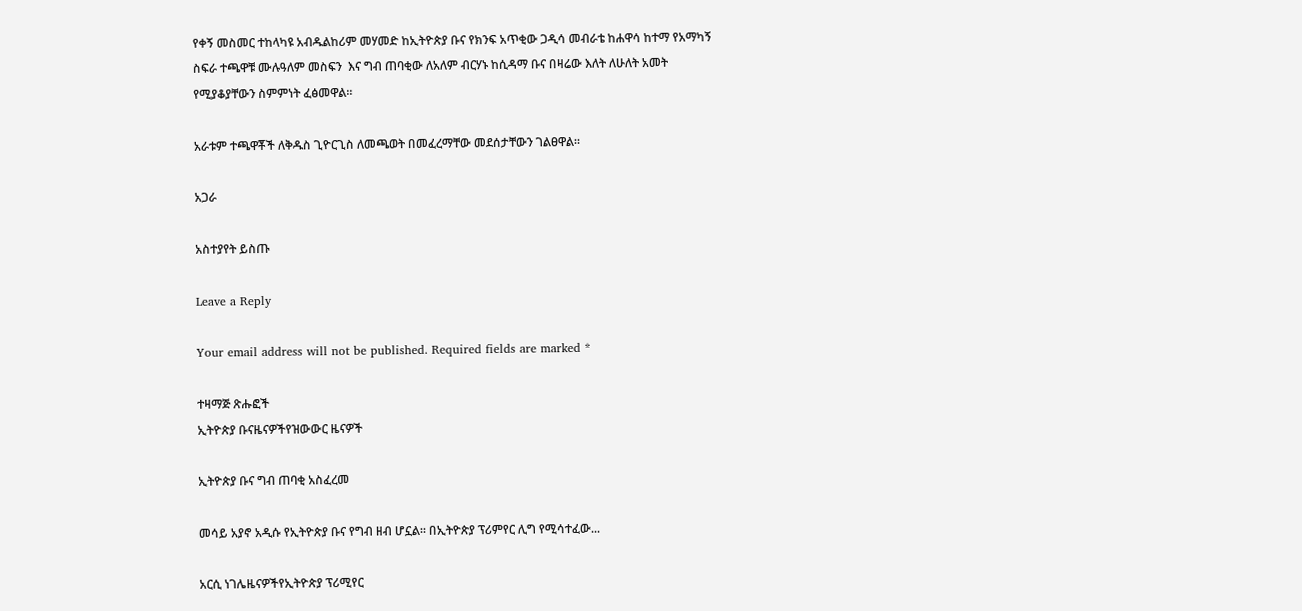የቀኝ መስመር ተከላካዩ አብዱልከሪም መሃመድ ከኢትዮጵያ ቡና የክንፍ አጥቂው ጋዲሳ መብራቴ ከሐዋሳ ከተማ የአማካኝ ስፍራ ተጫዋቹ ሙሉዓለም መስፍን  እና ግብ ጠባቂው ለአለም ብርሃኑ ከሲዳማ ቡና በዛሬው እለት ለሁለት አመት የሚያቆያቸውን ስምምነት ፈፅመዋል።

አራቱም ተጫዋቾች ለቅዱስ ጊዮርጊስ ለመጫወት በመፈረማቸው መደሰታቸውን ገልፀዋል።

አጋራ

አስተያየት ይስጡ

Leave a Reply

Your email address will not be published. Required fields are marked *

ተዛማጅ ጽሑፎች
ኢትዮጵያ ቡናዜናዎችየዝውውር ዜናዎች

ኢትዮጵያ ቡና ግብ ጠባቂ አስፈረመ

መሳይ አያኖ አዲሱ የኢትዮጵያ ቡና የግብ ዘብ ሆኗል። በኢትዮጵያ ፕሪምየር ሊግ የሚሳተፈው...

አርሲ ነገሌዜናዎችየኢትዮጵያ ፕሪሚየር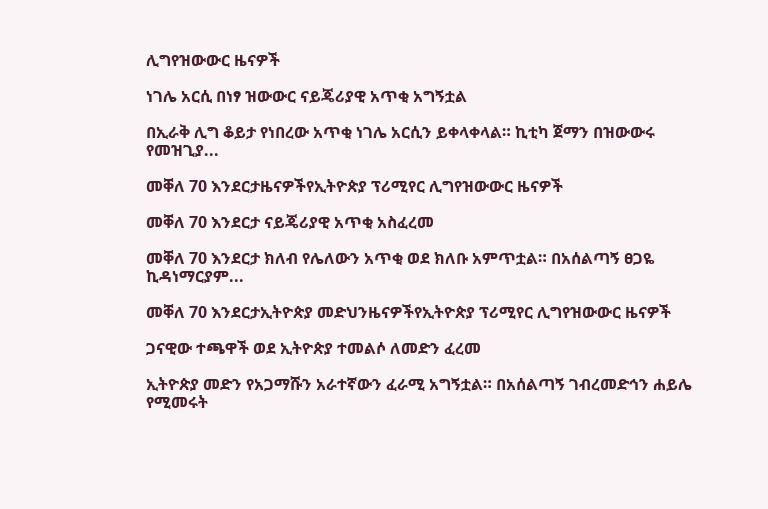ሊግየዝውውር ዜናዎች

ነገሌ አርሲ በነፃ ዝውውር ናይጄሪያዊ አጥቂ አግኝቷል

በኢራቅ ሊግ ቆይታ የነበረው አጥቂ ነገሌ አርሲን ይቀላቀላል። ኪቲካ ጀማን በዝውውሩ የመዝጊያ...

መቐለ 70 እንደርታዜናዎችየኢትዮጵያ ፕሪሚየር ሊግየዝውውር ዜናዎች

መቐለ 70 እንደርታ ናይጄሪያዊ አጥቂ አስፈረመ

መቐለ 70 እንደርታ ክለብ የሌለውን አጥቂ ወደ ክለቡ አምጥቷል። በአሰልጣኝ ፀጋዬ ኪዳነማርያም...

መቐለ 70 እንደርታኢትዮጵያ መድህንዜናዎችየኢትዮጵያ ፕሪሚየር ሊግየዝውውር ዜናዎች

ጋናዊው ተጫዋች ወደ ኢትዮጵያ ተመልሶ ለመድን ፈረመ

ኢትዮጵያ መድን የአጋማሹን አራተኛውን ፈራሚ አግኝቷል። በአሰልጣኝ ገብረመድኅን ሐይሌ የሚመሩት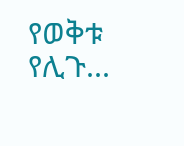የወቅቱ የሊጉ...